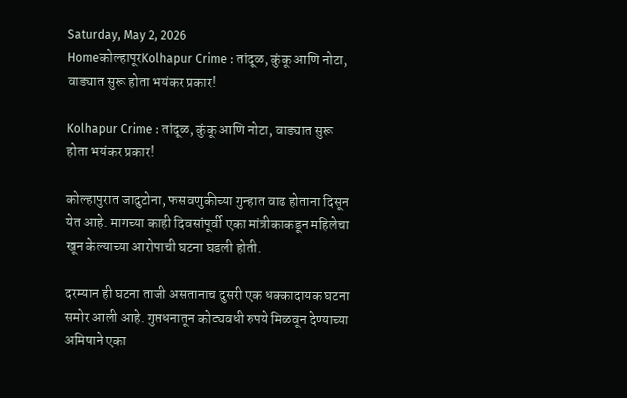Saturday, May 2, 2026
Homeकोल्हापूरKolhapur Crime : तांदूळ, कुंकू आणि नोटा, वाड्यात सुरू होता भयंकर प्रकार!

Kolhapur Crime : तांदूळ, कुंकू आणि नोटा, वाड्यात सुरू होता भयंकर प्रकार!

कोल्हापुरात जादुटोना, फसवणुकीच्या गुन्हात वाढ होताना दिसून येत आहे. मागच्या काही दिवसांपूर्वी एका मांत्रीकाकडून महिलेचा खून केल्याच्या आरोपाची घटना घडली होती.

दरम्यान ही घटना ताजी असतानाच दुसरी एक धक्कादायक घटना समोर आली आहे. गुप्तधनातून कोट्यवधी रुपये मिळवून देण्याच्या अमिषाने एका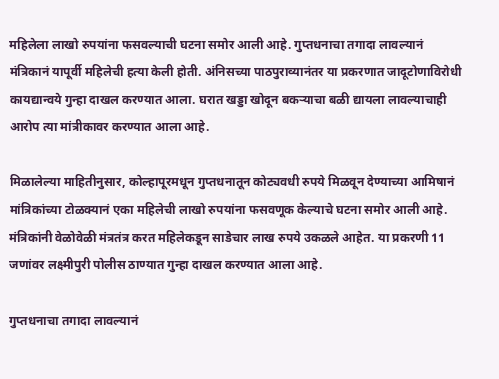महिलेला लाखो रुपयांना फसवल्याची घटना समोर आली आहे. गुप्तधनाचा तगादा लावल्यानं मंत्रिकानं यापूर्वी महिलेची हत्या केली होती. अंनिसच्या पाठपुराव्यानंतर या प्रकरणात जादूटोणाविरोधी कायद्यान्वये गुन्हा दाखल करण्यात आला. घरात खड्डा खोदून बकऱ्याचा बळी द्यायला लावल्याचाही आरोप त्या मांत्रीकावर करण्यात आला आहे.

मिळालेल्या माहितीनुसार, कोल्हापूरमधून गुप्तधनातून कोट्यवधी रुपये मिळवून देण्याच्या आमिषानं मांत्रिकांच्या टोळक्यानं एका महिलेची लाखो रुपयांना फसवणूक केल्याचे घटना समोर आली आहे. मंत्रिकांनी वेळोवेळी मंत्रतंत्र करत महिलेकडून साडेचार लाख रुपये उकळले आहेत. या प्रकरणी 11 जणांवर लक्ष्मीपुरी पोलीस ठाण्यात गुन्हा दाखल करण्यात आला आहे.

गुप्तधनाचा तगादा लावल्यानं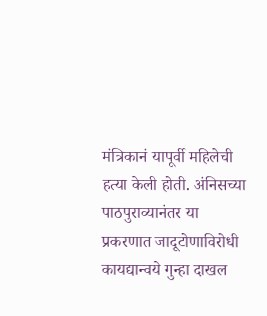मंत्रिकानं यापूर्वी महिलेची हत्या केली होती. अंनिसच्या पाठपुराव्यानंतर या प्रकरणात जादूटोणाविरोधी कायद्यान्वये गुन्हा दाखल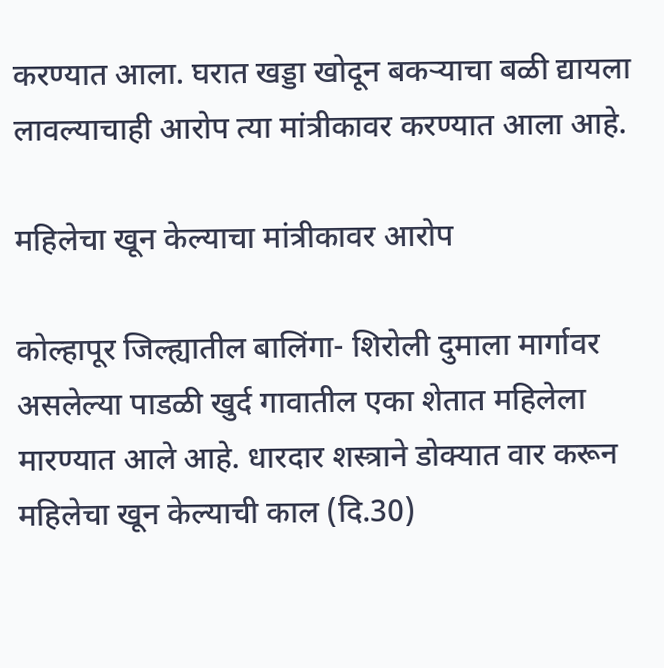करण्यात आला. घरात खड्डा खोदून बकऱ्याचा बळी द्यायला लावल्याचाही आरोप त्या मांत्रीकावर करण्यात आला आहे.

महिलेचा खून केल्याचा मांत्रीकावर आरोप

कोल्हापूर जिल्ह्यातील बालिंगा- शिरोली दुमाला मार्गावर असलेल्या पाडळी खुर्द गावातील एका शेतात महिलेला मारण्यात आले आहे. धारदार शस्त्राने डोक्यात वार करून महिलेचा खून केल्याची काल (दि.30)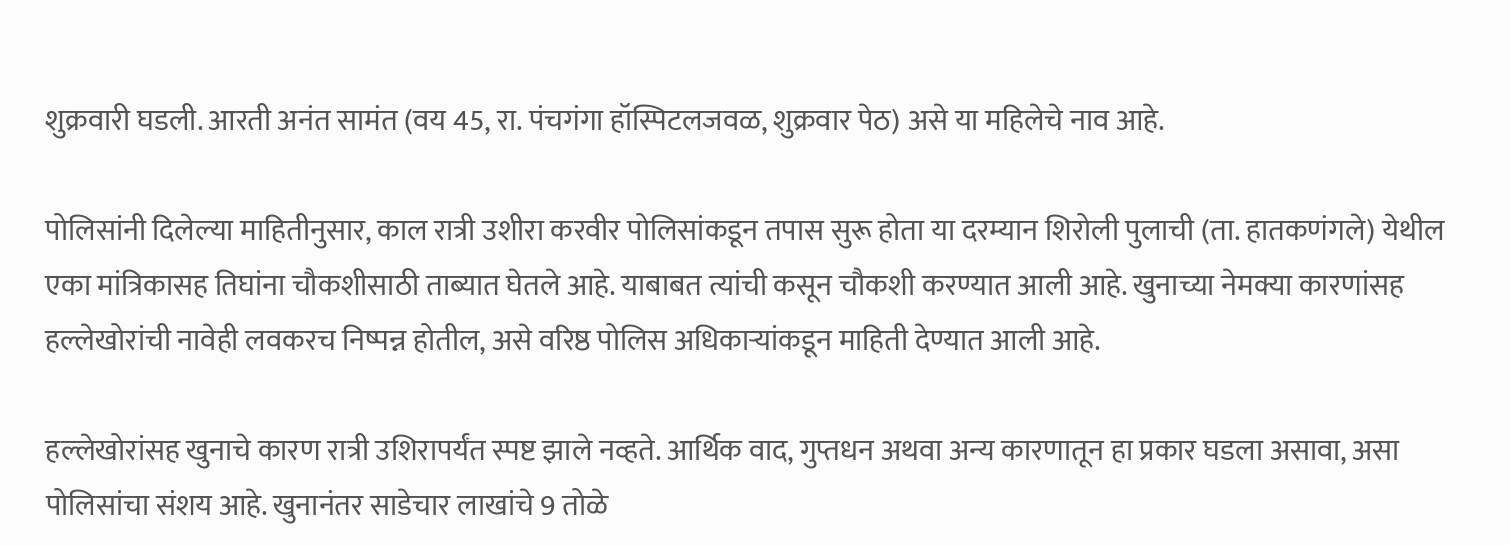शुक्रवारी घडली. आरती अनंत सामंत (वय 45, रा. पंचगंगा हॉस्पिटलजवळ, शुक्रवार पेठ) असे या महिलेचे नाव आहे.

पोलिसांनी दिलेल्या माहितीनुसार, काल रात्री उशीरा करवीर पोलिसांकडून तपास सुरू होता या दरम्यान शिरोली पुलाची (ता. हातकणंगले) येथील एका मांत्रिकासह तिघांना चौकशीसाठी ताब्यात घेतले आहे. याबाबत त्यांची कसून चौकशी करण्यात आली आहे. खुनाच्या नेमक्या कारणांसह हल्लेखोरांची नावेही लवकरच निष्पन्न होतील, असे वरिष्ठ पोलिस अधिकार्‍यांकडून माहिती देण्यात आली आहे.

हल्लेखोरांसह खुनाचे कारण रात्री उशिरापर्यंत स्पष्ट झाले नव्हते. आर्थिक वाद, गुप्तधन अथवा अन्य कारणातून हा प्रकार घडला असावा, असा पोलिसांचा संशय आहे. खुनानंतर साडेचार लाखांचे 9 तोळे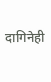दागिनेही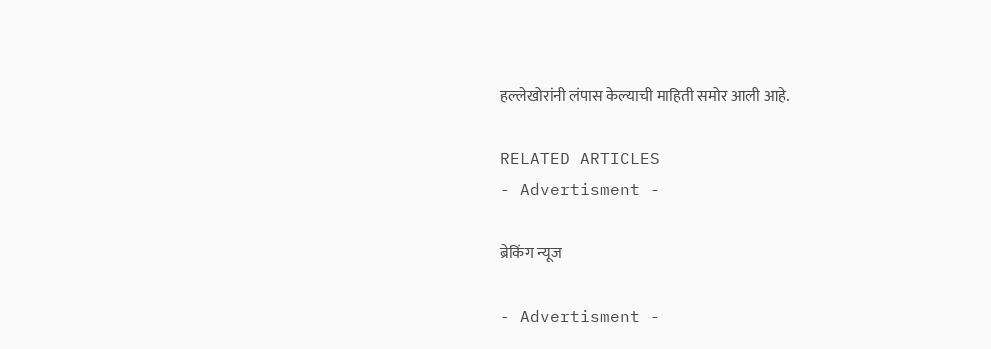हल्लेखोरांनी लंपास केल्याची माहिती समोर आली आहे.

RELATED ARTICLES
- Advertisment -

ब्रेकिंग न्यूज

- Advertisment -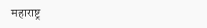महाराष्ट्र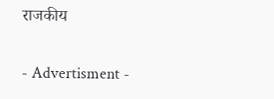राजकीय

- Advertisment -